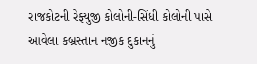રાજકોટની રેફ્યુજી કોલોની-સિંધી કોલોની પાસે આવેલા કબ્રસ્તાન નજીક દુકાનનું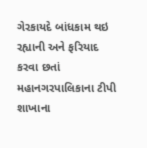ગેરકાયદે બાંધકામ થઇ રહ્યાની અને ફરિયાદ કરવા છતાં મહાનગરપાલિકાના ટીપી શાખાના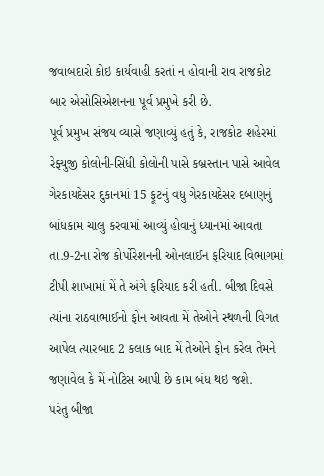જવાબદારો કોઇ કાર્યવાહી કરતાં ન હોવાની રાવ રાજકોટ બાર એસોસિએશનના પૂર્વ પ્રમુખે કરી છે.
પૂર્વ પ્રમુખ સંજય વ્યાસે જણાવ્યું હતું કે, રાજકોટ શહેરમાં રેફ્યુજી કોલોની-સિંધી કોલોની પાસે કબ્રસ્તાન પાસે આવેલ ગેરકાયદેસર દુકાનમાં 15 ફૂટનું વધુ ગેરકાયદેસર દબાણનું બાંધકામ ચાલુ કરવામાં આવ્યું હોવાનું ધ્યાનમાં આવતા તા.9-2ના રોજ કોર્પોરેશનની ઓનલાઈન ફરિયાદ વિભાગમાં ટીપી શાખામાં મેં તે અંગે ફરિયાદ કરી હતી. બીજા દિવસે ત્યાંના રાઠવાભાઈનો ફોન આવતા મેં તેઓને સ્થળની વિગત આપેલ ત્યારબાદ 2 કલાક બાદ મેં તેઓને ફોન કરેલ તેમને જણાવેલ કે મેં નોટિસ આપી છે કામ બંધ થઇ જશે.
પરંતુ બીજા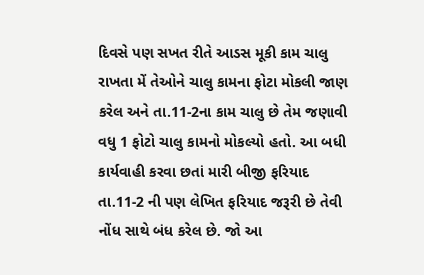દિવસે પણ સખત રીતે આડસ મૂકી કામ ચાલુ રાખતા મેં તેઓને ચાલુ કામના ફોટા મોકલી જાણ કરેલ અને તા.11-2ના કામ ચાલુ છે તેમ જણાવી વધુ 1 ફોટો ચાલુ કામનો મોકલ્યો હતો. આ બધી કાર્યવાહી કરવા છતાં મારી બીજી ફરિયાદ તા.11-2 ની પણ લેખિત ફરિયાદ જરૂરી છે તેવી નોંધ સાથે બંધ કરેલ છે. જો આ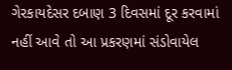ગેરકાયદેસર દબાણ 3 દિવસમાં દૂર કરવામાં નહીં આવે તો આ પ્રકરણમાં સંડોવાયેલ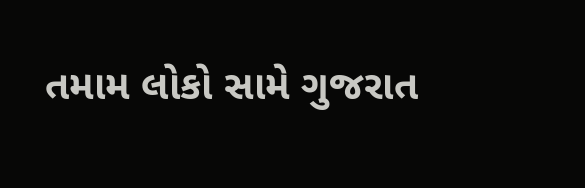તમામ લોકો સામે ગુજરાત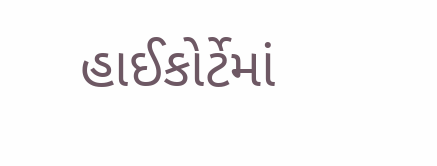હાઈકોર્ટેમાં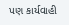પણ કાર્યવાહી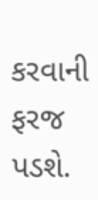કરવાની ફરજ પડશે.